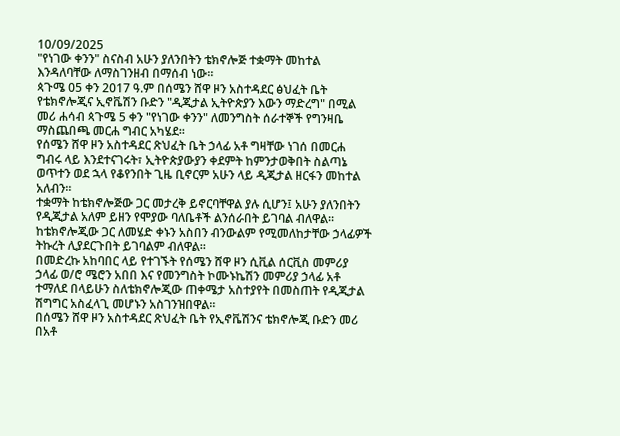10/09/2025
"የነገው ቀንን" ስናስብ አሁን ያለንበትን ቴክኖሎጅ ተቋማት መከተል እንዳለባቸው ለማስገንዘብ በማሰብ ነው።
ጳጉሜ 05 ቀን 2017 ዓ.ም በሰሜን ሸዋ ዞን አስተዳደር ፅህፈት ቤት የቴክኖሎጂና ኢኖቬሽን ቡድን "ዲጂታል ኢትዮጵያን እውን ማድረግ" በሚል መሪ ሐሳብ ጳጉሜ 5 ቀን "የነገው ቀንን" ለመንግስት ሰራተኞች የግንዛቤ ማስጨበጫ መርሐ ግብር አካሄደ።
የሰሜን ሸዋ ዞን አስተዳደር ጽህፈት ቤት ኃላፊ አቶ ግዛቸው ነገሰ በመርሐ ግብሩ ላይ እንደተናገሩት፣ ኢትዮጵያውያን ቀደምት ከምንታወቅበት ስልጣኔ ወጥተን ወደ ኋላ የቆየንበት ጊዜ ቢኖርም አሁን ላይ ዲጂታል ዘርፋን መከተል አለብን።
ተቋማት ከቴክኖሎጅው ጋር መታረቅ ይኖርባቸዋል ያሉ ሲሆን፤ አሁን ያለንበትን የዲጂታል አለም ይዘን የሞያው ባለቤቶች ልንሰራበት ይገባል ብለዋል።
ከቴክኖሎጂው ጋር ለመሄድ ቀኑን አስበን ብንውልም የሚመለከታቸው ኃላፊዎች ትኩረት ሊያደርጉበት ይገባልም ብለዋል።
በመድረኩ አከባበር ላይ የተገኙት የሰሜን ሸዋ ዞን ሲቪል ሰርቪስ መምሪያ ኃላፊ ወ/ሮ ሜሮን አበበ እና የመንግስት ኮሙኑኬሽን መምሪያ ኃላፊ አቶ ተማለደ በላይሁን ስለቴክኖሎጂው ጠቀሜታ አስተያየት በመስጠት የዲጂታል ሽግግር አስፈላጊ መሆኑን አስገንዝበዋል።
በሰሜን ሸዋ ዞን አስተዳደር ጽህፈት ቤት የኢኖቬሽንና ቴክኖሎጂ ቡድን መሪ በአቶ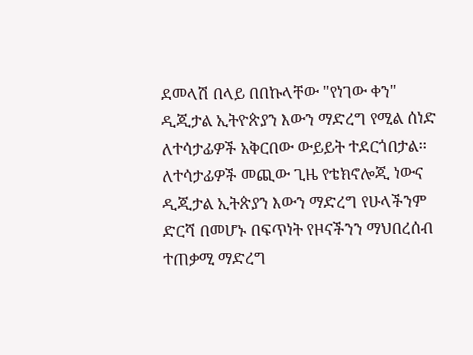ደመላሽ በላይ በበኩላቸው "የነገው ቀን" ዲጂታል ኢትዮጵያን እውን ማድረግ የሚል ሰነድ ለተሳታፊዎች አቅርበው ውይይት ተደርጎበታል፡፡
ለተሳታፊዎች መጪው ጊዜ የቴክኖሎጂ ነውና ዲጂታል ኢትጵያን እውን ማድረግ የሁላችንም ድርሻ በመሆኑ በፍጥነት የዞናችንን ማህበረሰብ ተጠቃሚ ማድረግ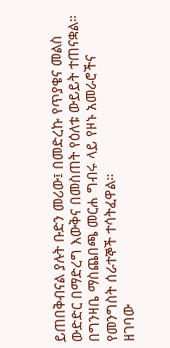ይጠበቅብናል ያሉት ቡድን መሪው፤ በመድረኩ የጥያቄና መልስ ውድድር በማድረግ እውቅና በመስጠት የዕለቱ ውይይት ተጠናቋል።
በግንዛቤ ማስጨበጫ መርሐ ግብሩ ላይ የዞኑ አመራሮችና የመንግስት ሰራተኞች ተሳትፈዋል።
ዘገባው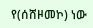የ(ሰሸዞመኮ) ነው